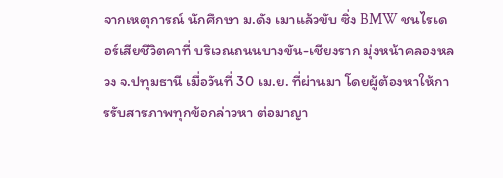จากเหตุการณ์ นักศึกษา ม.ดัง เมาแล้วขับ ซิ่ง BMW ชนไรเดอร์เสียชีวิตคาที่ บริเวณถนนบางขัน-เชียงราก มุ่งหน้าคลองหลวง จ.ปทุมธานี เมื่อวันที่ 30 เม.ย. ที่ผ่านมา โดยผู้ต้องหาให้การรับสารภาพทุกข้อกล่าวหา ต่อมาญา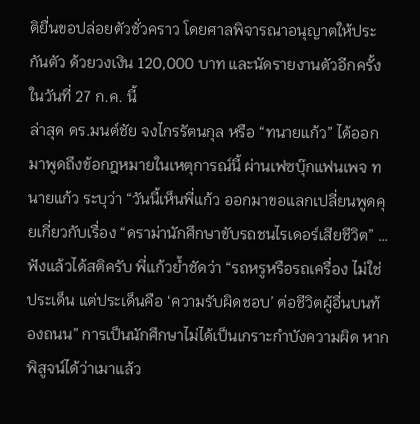ติยื่นขอปล่อยตัวชั่วคราว โดยศาลพิจารณาอนุญาตให้ประกันตัว ด้วยวงเงิน 120,000 บาท และนัดรายงานตัวอีกครั้งในวันที่ 27 ก.ค. นี้
ล่าสุด ดร.มนต์ชัย จงไกรรัตนกุล หรือ “ทนายแก้ว” ได้ออกมาพูดถึงข้อกฎหมายในเหตุการณ์นี้ ผ่านเฟซบุ๊กแฟนเพจ ทนายแก้ว ระบุว่า “วันนี้เห็นพี่แก้ว ออกมาขอแลกเปลี่ยนพูดคุยเกี่ยวกับเรื่อง “ดราม่านักศึกษาขับรถชนไรเดอร์เสียชีวิต” … ฟังแล้วได้สติครับ พี่แก้วย้ำชัดว่า “รถหรูหรือรถเครื่อง ไม่ใช่ประเด็น แต่ประเด็นคือ ‘ความรับผิดชอบ’ ต่อชีวิตผู้อื่นบนท้องถนน” การเป็นนักศึกษาไม่ได้เป็นเกราะกำบังความผิด หากพิสูจน์ได้ว่าเมาแล้ว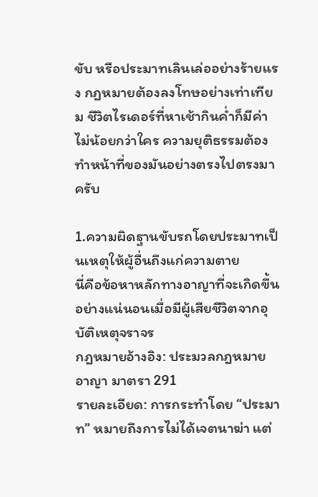ขับ หรือประมาทเลินเล่ออย่างร้ายแรง กฎหมายต้องลงโทษอย่างเท่าเทียม ชีวิตไรเดอร์ที่หาเช้ากินค่ำก็มีค่าไม่น้อยกว่าใคร ความยุติธรรมต้องทำหน้าที่ของมันอย่างตรงไปตรงมาครับ

1.ความผิดฐานขับรถโดยประมาทเป็นเหตุให้ผู้อื่นถึงแก่ความตาย
นี่คือข้อหาหลักทางอาญาที่จะเกิดขึ้นอย่างแน่นอนเมื่อมีผู้เสียชีวิตจากอุบัติเหตุจราจร
กฎหมายอ้างอิง: ประมวลกฎหมายอาญา มาตรา 291
รายละเอียด: การกระทำโดย “ประมาท” หมายถึงการไม่ได้เจตนาฆ่า แต่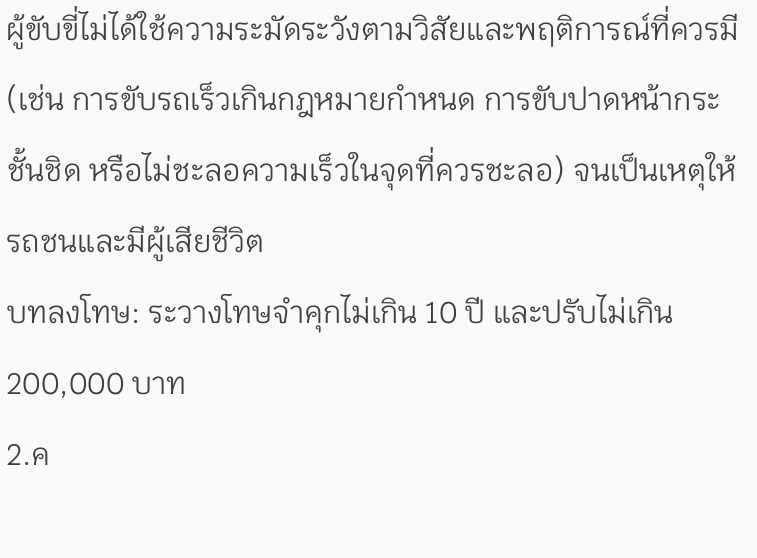ผู้ขับขี่ไม่ได้ใช้ความระมัดระวังตามวิสัยและพฤติการณ์ที่ควรมี (เช่น การขับรถเร็วเกินกฎหมายกำหนด การขับปาดหน้ากระชั้นชิด หรือไม่ชะลอความเร็วในจุดที่ควรชะลอ) จนเป็นเหตุให้รถชนและมีผู้เสียชีวิต
บทลงโทษ: ระวางโทษจำคุกไม่เกิน 10 ปี และปรับไม่เกิน 200,000 บาท
2.ค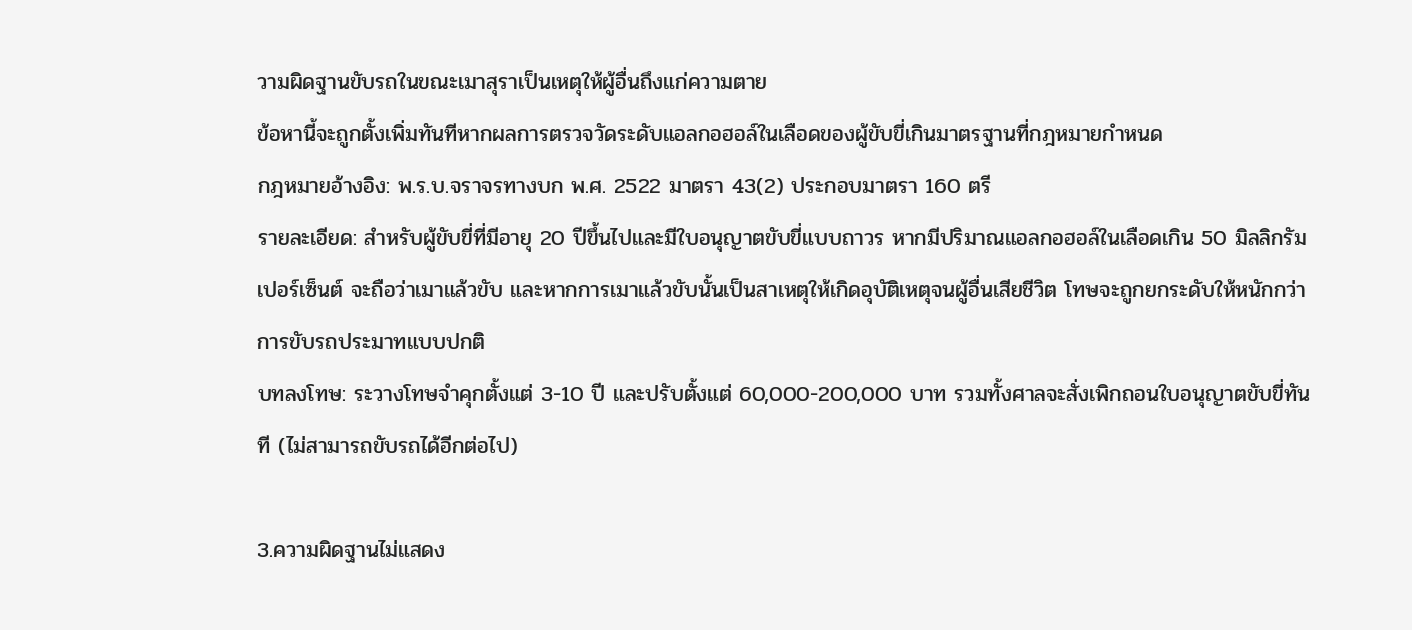วามผิดฐานขับรถในขณะเมาสุราเป็นเหตุให้ผู้อื่นถึงแก่ความตาย
ข้อหานี้จะถูกตั้งเพิ่มทันทีหากผลการตรวจวัดระดับแอลกอฮอล์ในเลือดของผู้ขับขี่เกินมาตรฐานที่กฎหมายกำหนด
กฎหมายอ้างอิง: พ.ร.บ.จราจรทางบก พ.ศ. 2522 มาตรา 43(2) ประกอบมาตรา 160 ตรี
รายละเอียด: สำหรับผู้ขับขี่ที่มีอายุ 20 ปีขึ้นไปและมีใบอนุญาตขับขี่แบบถาวร หากมีปริมาณแอลกอฮอล์ในเลือดเกิน 50 มิลลิกรัมเปอร์เซ็นต์ จะถือว่าเมาแล้วขับ และหากการเมาแล้วขับนั้นเป็นสาเหตุให้เกิดอุบัติเหตุจนผู้อื่นเสียชีวิต โทษจะถูกยกระดับให้หนักกว่าการขับรถประมาทแบบปกติ
บทลงโทษ: ระวางโทษจำคุกตั้งแต่ 3-10 ปี และปรับตั้งแต่ 60,000-200,000 บาท รวมทั้งศาลจะสั่งเพิกถอนใบอนุญาตขับขี่ทันที (ไม่สามารถขับรถได้อีกต่อไป)

3.ความผิดฐานไม่แสดง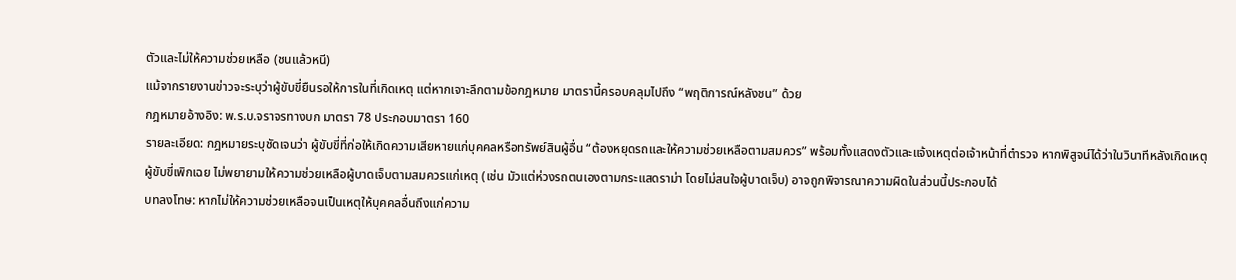ตัวและไม่ให้ความช่วยเหลือ (ชนแล้วหนี)
แม้จากรายงานข่าวจะระบุว่าผู้ขับขี่ยืนรอให้การในที่เกิดเหตุ แต่หากเจาะลึกตามข้อกฎหมาย มาตรานี้ครอบคลุมไปถึง “พฤติการณ์หลังชน” ด้วย
กฎหมายอ้างอิง: พ.ร.บ.จราจรทางบก มาตรา 78 ประกอบมาตรา 160
รายละเอียด: กฎหมายระบุชัดเจนว่า ผู้ขับขี่ที่ก่อให้เกิดความเสียหายแก่บุคคลหรือทรัพย์สินผู้อื่น “ต้องหยุดรถและให้ความช่วยเหลือตามสมควร” พร้อมทั้งแสดงตัวและแจ้งเหตุต่อเจ้าหน้าที่ตำรวจ หากพิสูจน์ได้ว่าในวินาทีหลังเกิดเหตุ ผู้ขับขี่เพิกเฉย ไม่พยายามให้ความช่วยเหลือผู้บาดเจ็บตามสมควรแก่เหตุ (เช่น มัวแต่ห่วงรถตนเองตามกระแสดราม่า โดยไม่สนใจผู้บาดเจ็บ) อาจถูกพิจารณาความผิดในส่วนนี้ประกอบได้
บทลงโทษ: หากไม่ให้ความช่วยเหลือจนเป็นเหตุให้บุคคลอื่นถึงแก่ความ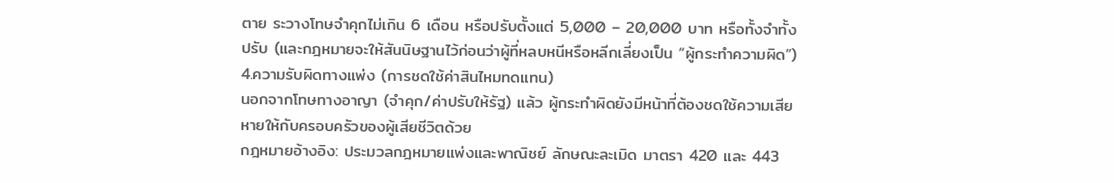ตาย ระวางโทษจำคุกไม่เกิน 6 เดือน หรือปรับตั้งแต่ 5,000 – 20,000 บาท หรือทั้งจำทั้งปรับ (และกฎหมายจะให้สันนิษฐานไว้ก่อนว่าผู้ที่หลบหนีหรือหลีกเลี่ยงเป็น “ผู้กระทำความผิด”)
4.ความรับผิดทางแพ่ง (การชดใช้ค่าสินไหมทดแทน)
นอกจากโทษทางอาญา (จำคุก/ค่าปรับให้รัฐ) แล้ว ผู้กระทำผิดยังมีหน้าที่ต้องชดใช้ความเสียหายให้กับครอบครัวของผู้เสียชีวิตด้วย
กฎหมายอ้างอิง: ประมวลกฎหมายแพ่งและพาณิชย์ ลักษณะละเมิด มาตรา 420 และ 443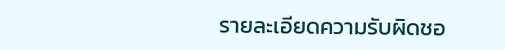รายละเอียดความรับผิดชอ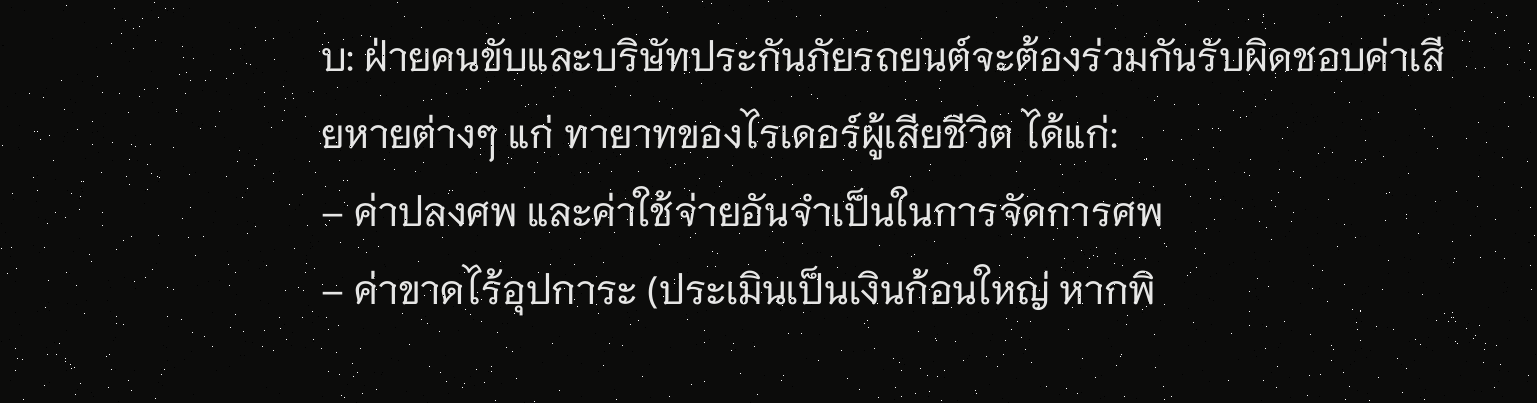บ: ฝ่ายคนขับและบริษัทประกันภัยรถยนต์จะต้องร่วมกันรับผิดชอบค่าเสียหายต่างๆ แก่ ทายาทของไรเดอร์ผู้เสียชีวิต ได้แก่:
– ค่าปลงศพ และค่าใช้จ่ายอันจำเป็นในการจัดการศพ
– ค่าขาดไร้อุปการะ (ประเมินเป็นเงินก้อนใหญ่ หากพิ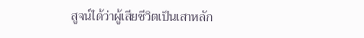สูจน์ได้ว่าผู้เสียชีวิตเป็นเสาหลัก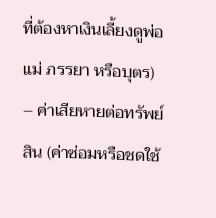ที่ต้องหาเงินเลี้ยงดูพ่อแม่ ภรรยา หรือบุตร)
– ค่าเสียหายต่อทรัพย์สิน (ค่าซ่อมหรือชดใช้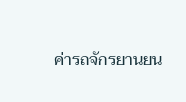ค่ารถจักรยานยน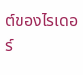ต์ของไรเดอร์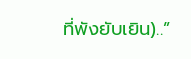ที่พังยับเยิน)..”